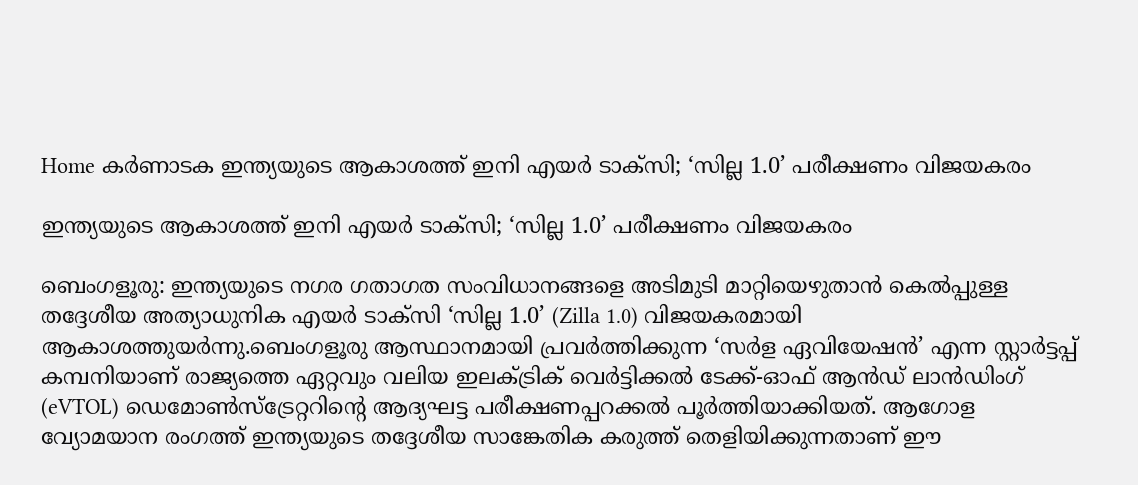Home കർണാടക ഇന്ത്യയുടെ ആകാശത്ത് ഇനി എയർ ടാക്സി; ‘സില്ല 1.0’ പരീക്ഷണം വിജയകരം

ഇന്ത്യയുടെ ആകാശത്ത് ഇനി എയർ ടാക്സി; ‘സില്ല 1.0’ പരീക്ഷണം വിജയകരം

ബെംഗളൂരു: ഇന്ത്യയുടെ നഗര ഗതാഗത സംവിധാനങ്ങളെ അടിമുടി മാറ്റിയെഴുതാന്‍ കെല്‍പ്പുള്ള തദ്ദേശീയ അത്യാധുനിക എയര്‍ ടാക്‌സി ‘സില്ല 1.0’ (Zilla 1.0) വിജയകരമായി ആകാശത്തുയര്‍ന്നു.ബെംഗളൂരു ആസ്ഥാനമായി പ്രവര്‍ത്തിക്കുന്ന ‘സര്‍ള ഏവിയേഷന്‍’ എന്ന സ്റ്റാര്‍ട്ടപ്പ് കമ്പനിയാണ് രാജ്യത്തെ ഏറ്റവും വലിയ ഇലക്‌ട്രിക് വെര്‍ട്ടിക്കല്‍ ടേക്ക്-ഓഫ് ആന്‍ഡ് ലാന്‍ഡിംഗ് (eVTOL) ഡെമോണ്‍സ്‌ട്രേറ്ററിന്റെ ആദ്യഘട്ട പരീക്ഷണപ്പറക്കല്‍ പൂര്‍ത്തിയാക്കിയത്. ആഗോള വ്യോമയാന രംഗത്ത് ഇന്ത്യയുടെ തദ്ദേശീയ സാങ്കേതിക കരുത്ത് തെളിയിക്കുന്നതാണ് ഈ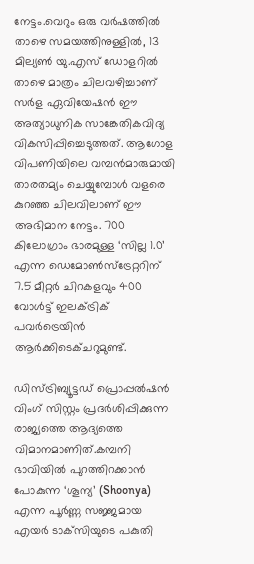നേട്ടം.വെറും ഒരു വര്‍ഷത്തില്‍ താഴെ സമയത്തിനുള്ളില്‍, 13 മില്യണ്‍ യു.എസ് ഡോളറില്‍ താഴെ മാത്രം ചിലവഴിച്ചാണ് സര്‍ള ഏവിയേഷന്‍ ഈ അത്യാധുനിക സാങ്കേതികവിദ്യ വികസിപ്പിച്ചെടുത്തത്. ആഗോള വിപണിയിലെ വമ്പന്‍മാരുമായി താരതമ്യം ചെയ്യുമ്പോള്‍ വളരെ കുറഞ്ഞ ചിലവിലാണ് ഈ അഭിമാന നേട്ടം. 700 കിലോഗ്രാം ഭാരമുള്ള ‘സില്ല 1.0’ എന്ന ഡെമോണ്‍സ്‌ട്രേറ്ററിന് 7.5 മീറ്റര്‍ ചിറകളവും 400 വോള്‍ട്ട് ഇലക്‌ട്രിക് പവര്‍ട്രെയിന്‍ ആര്‍ക്കിടെക്ചറുമുണ്ട്.

ഡിസ്ട്രിബ്യൂട്ടഡ് പ്രൊപ്പല്‍ഷന്‍ വിംഗ് സിസ്റ്റം പ്രദര്‍ശിപ്പിക്കുന്ന രാജ്യത്തെ ആദ്യത്തെ വിമാനമാണിത്.കമ്പനി ഭാവിയില്‍ പുറത്തിറക്കാന്‍ പോകുന്ന ‘ശൂന്യ’ (Shoonya) എന്ന പൂര്‍ണ്ണ സജ്ജമായ എയര്‍ ടാക്‌സിയുടെ പകുതി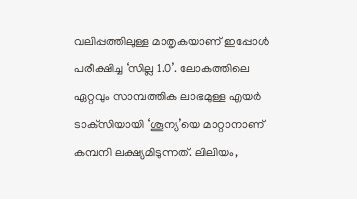വലിപ്പത്തിലുള്ള മാതൃകയാണ് ഇപ്പോള്‍ പരീക്ഷിച്ച ‘സില്ല 1.0’. ലോകത്തിലെ ഏറ്റവും സാമ്പത്തിക ലാഭമുള്ള എയര്‍ ടാക്‌സിയായി ‘ശൂന്യ’യെ മാറ്റാനാണ് കമ്പനി ലക്ഷ്യമിടുന്നത്. ലിലിയം,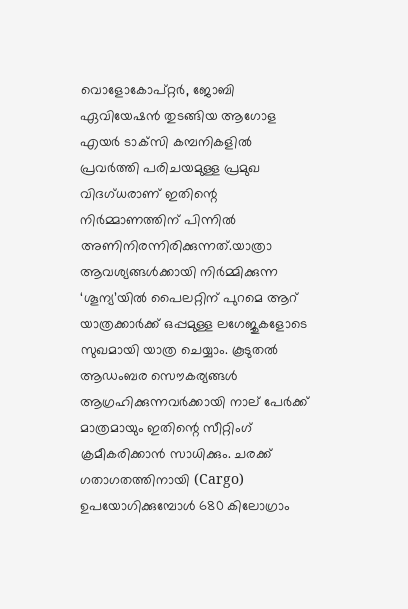വൊളോകോപ്റ്റര്‍, ജോബി ഏവിയേഷന്‍ തുടങ്ങിയ ആഗോള എയര്‍ ടാക്‌സി കമ്പനികളില്‍ പ്രവര്‍ത്തി പരിചയമുള്ള പ്രമുഖ വിദഗ്ധരാണ് ഇതിന്റെ നിര്‍മ്മാണത്തിന് പിന്നില്‍ അണിനിരന്നിരിക്കുന്നത്.യാത്രാ ആവശ്യങ്ങള്‍ക്കായി നിര്‍മ്മിക്കുന്ന ‘ശൂന്യ’യില്‍ പൈലറ്റിന് പുറമെ ആറ് യാത്രക്കാര്‍ക്ക് ഒപ്പമുള്ള ലഗേജുകളോടെ സുഖമായി യാത്ര ചെയ്യാം. കൂടുതല്‍ ആഡംബര സൌകര്യങ്ങള്‍ ആഗ്രഹിക്കുന്നവര്‍ക്കായി നാല് പേര്‍ക്ക് മാത്രമായും ഇതിന്റെ സീറ്റിംഗ് ക്രമീകരിക്കാന്‍ സാധിക്കും. ചരക്ക് ഗതാഗതത്തിനായി (Cargo) ഉപയോഗിക്കുമ്പോള്‍ 680 കിലോഗ്രാം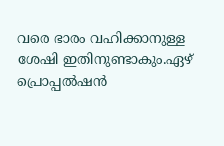വരെ ഭാരം വഹിക്കാനുള്ള ശേഷി ഇതിനുണ്ടാകും.ഏഴ് പ്രൊപ്പല്‍ഷന്‍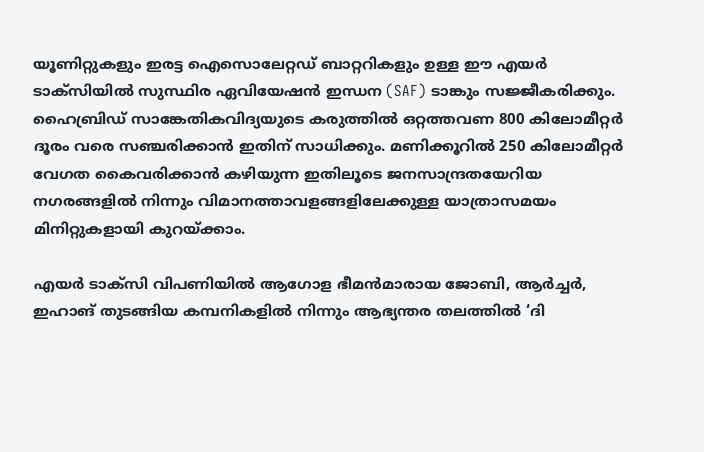യൂണിറ്റുകളും ഇരട്ട ഐസൊലേറ്റഡ് ബാറ്ററികളും ഉള്ള ഈ എയര്‍ ടാക്‌സിയില്‍ സുസ്ഥിര ഏവിയേഷന്‍ ഇന്ധന (SAF) ടാങ്കും സജ്ജീകരിക്കും. ഹൈബ്രിഡ് സാങ്കേതികവിദ്യയുടെ കരുത്തില്‍ ഒറ്റത്തവണ 800 കിലോമീറ്റര്‍ ദൂരം വരെ സഞ്ചരിക്കാന്‍ ഇതിന് സാധിക്കും. മണിക്കൂറില്‍ 250 കിലോമീറ്റര്‍ വേഗത കൈവരിക്കാന്‍ കഴിയുന്ന ഇതിലൂടെ ജനസാന്ദ്രതയേറിയ നഗരങ്ങളില്‍ നിന്നും വിമാനത്താവളങ്ങളിലേക്കുള്ള യാത്രാസമയം മിനിറ്റുകളായി കുറയ്ക്കാം.

എയര്‍ ടാക്‌സി വിപണിയില്‍ ആഗോള ഭീമന്‍മാരായ ജോബി, ആര്‍ച്ചര്‍, ഇഹാങ് തുടങ്ങിയ കമ്പനികളില്‍ നിന്നും ആഭ്യന്തര തലത്തില്‍ ‘ദി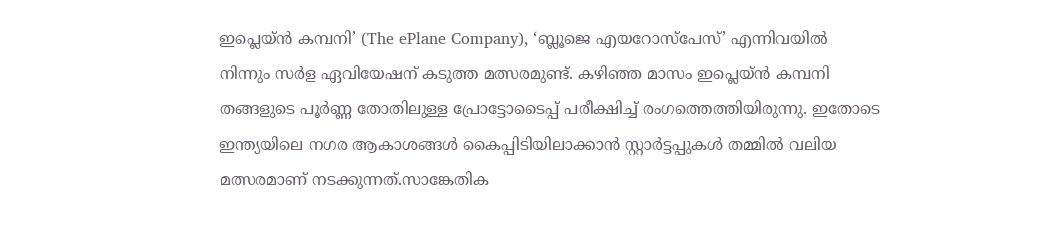ഇപ്ലെയ്ന്‍ കമ്പനി’ (The ePlane Company), ‘ബ്ലൂജെ എയറോസ്പേസ്’ എന്നിവയില്‍ നിന്നും സര്‍ള ഏവിയേഷന് കടുത്ത മത്സരമുണ്ട്. കഴിഞ്ഞ മാസം ഇപ്ലെയ്ന്‍ കമ്പനി തങ്ങളുടെ പൂര്‍ണ്ണ തോതിലുള്ള പ്രോട്ടോടൈപ്പ് പരീക്ഷിച്ച്‌ രംഗത്തെത്തിയിരുന്നു. ഇതോടെ ഇന്ത്യയിലെ നഗര ആകാശങ്ങള്‍ കൈപ്പിടിയിലാക്കാന്‍ സ്റ്റാര്‍ട്ടപ്പുകള്‍ തമ്മില്‍ വലിയ മത്സരമാണ് നടക്കുന്നത്.സാങ്കേതിക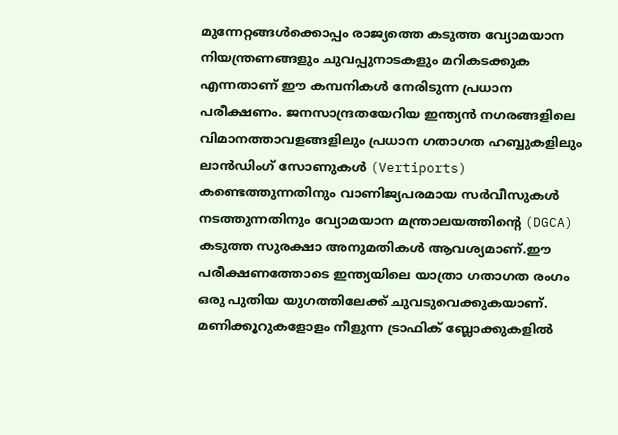മുന്നേറ്റങ്ങള്‍ക്കൊപ്പം രാജ്യത്തെ കടുത്ത വ്യോമയാന നിയന്ത്രണങ്ങളും ചുവപ്പുനാടകളും മറികടക്കുക എന്നതാണ് ഈ കമ്പനികള്‍ നേരിടുന്ന പ്രധാന പരീക്ഷണം. ജനസാന്ദ്രതയേറിയ ഇന്ത്യന്‍ നഗരങ്ങളിലെ വിമാനത്താവളങ്ങളിലും പ്രധാന ഗതാഗത ഹബ്ബുകളിലും ലാന്‍ഡിംഗ് സോണുകള്‍ (Vertiports) കണ്ടെത്തുന്നതിനും വാണിജ്യപരമായ സര്‍വീസുകള്‍ നടത്തുന്നതിനും വ്യോമയാന മന്ത്രാലയത്തിന്റെ (DGCA) കടുത്ത സുരക്ഷാ അനുമതികള്‍ ആവശ്യമാണ്.ഈ പരീക്ഷണത്തോടെ ഇന്ത്യയിലെ യാത്രാ ഗതാഗത രംഗം ഒരു പുതിയ യുഗത്തിലേക്ക് ചുവടുവെക്കുകയാണ്. മണിക്കൂറുകളോളം നീളുന്ന ട്രാഫിക് ബ്ലോക്കുകളില്‍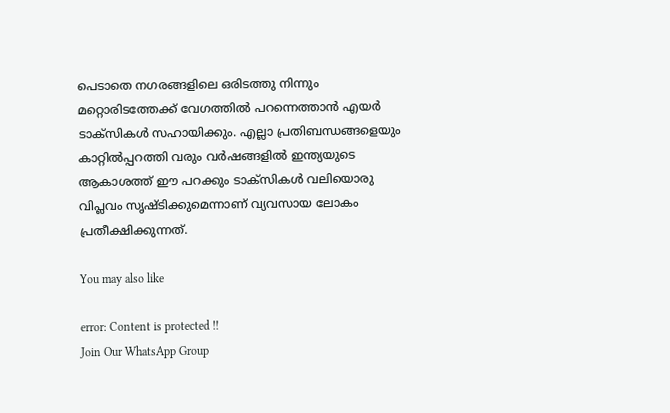പെടാതെ നഗരങ്ങളിലെ ഒരിടത്തു നിന്നും മറ്റൊരിടത്തേക്ക് വേഗത്തില്‍ പറന്നെത്താന്‍ എയര്‍ ടാക്‌സികള്‍ സഹായിക്കും. എല്ലാ പ്രതിബന്ധങ്ങളെയും കാറ്റില്‍പ്പറത്തി വരും വര്‍ഷങ്ങളില്‍ ഇന്ത്യയുടെ ആകാശത്ത് ഈ പറക്കും ടാക്‌സികള്‍ വലിയൊരു വിപ്ലവം സൃഷ്ടിക്കുമെന്നാണ് വ്യവസായ ലോകം പ്രതീക്ഷിക്കുന്നത്.

You may also like

error: Content is protected !!
Join Our WhatsApp Group